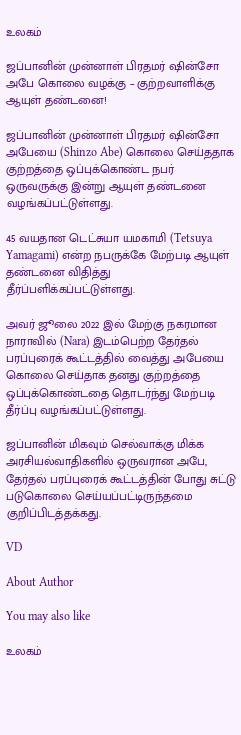உலகம்

ஜப்பானின் முன்னாள் பிரதமர் ஷின்சோ அபே கொலை வழக்கு – குற்றவாளிக்கு ஆயுள் தண்டனை!

ஜப்பானின் முன்னாள் பிரதமர் ஷின்சோ அபேயை (Shinzo Abe) கொலை செய்ததாக குற்றத்தை ஒப்புக்கொண்ட நபர் ஒருவருக்கு இன்று ஆயுள் தண்டனை வழங்கப்பட்டுள்ளது.

45 வயதான டெட்சுயா யமகாமி (Tetsuya Yamagami) என்ற நபருக்கே மேற்படி ஆயுள் தண்டனை விதித்து தீர்ப்பளிக்கப்பட்டுள்ளது.

அவர் ஜூலை 2022 இல் மேற்கு நகரமான நாராவில் (Nara) இடம்பெற்ற தேர்தல் பரப்புரைக் கூட்டத்தில் வைத்து அபேயை கொலை செய்தாக தனது குற்றத்தை ஒப்புக்கொண்டதை தொடர்ந்து மேற்படி தீர்ப்பு வழங்கப்பட்டுள்ளது.

ஜப்பானின் மிகவும் செல்வாக்கு மிக்க அரசியல்வாதிகளில் ஒருவரான அபே, தேர்தல் பரப்புரைக் கூட்டத்தின் போது சுட்டு படுகொலை செய்யப்பட்டிருந்தமை குறிப்பிடத்தக்கது.

VD

About Author

You may also like

உலகம்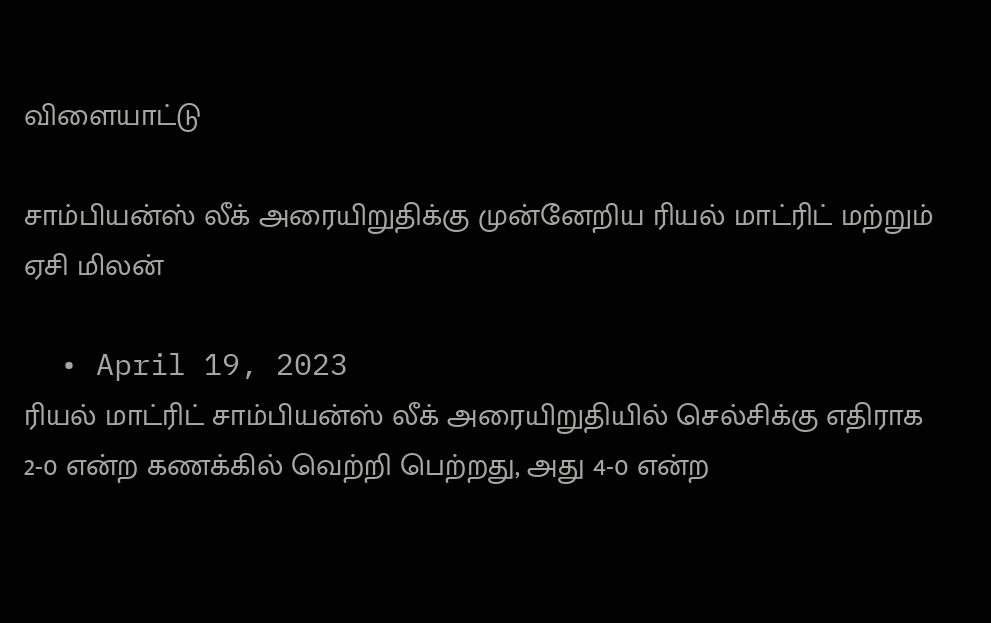விளையாட்டு

சாம்பியன்ஸ் லீக் அரையிறுதிக்கு முன்னேறிய ரியல் மாட்ரிட் மற்றும் ஏசி மிலன்

  • April 19, 2023
ரியல் மாட்ரிட் சாம்பியன்ஸ் லீக் அரையிறுதியில் செல்சிக்கு எதிராக 2-0 என்ற கணக்கில் வெற்றி பெற்றது, அது 4-0 என்ற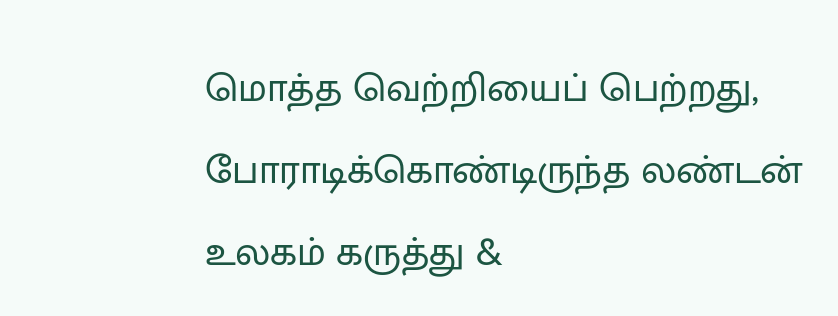மொத்த வெற்றியைப் பெற்றது, போராடிக்கொண்டிருந்த லண்டன்
உலகம் கருத்து &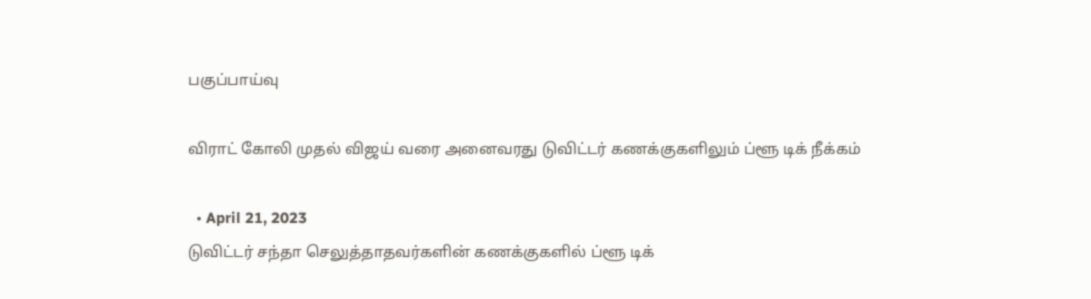பகுப்பாய்வு

விராட் கோலி முதல் விஜய் வரை அனைவரது டுவிட்டர் கணக்குகளிலும் ப்ளூ டிக் நீக்கம்

  • April 21, 2023
டுவிட்டர் சந்தா செலுத்தாதவர்களின் கணக்குகளில் ப்ளூ டிக்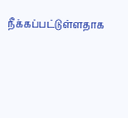நீக்கப்பட்டுள்ளதாக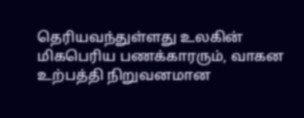தெரியவந்துள்ளது உலகின் மிகபெரிய பணக்காரரும், வாகன உற்பத்தி நிறுவனமான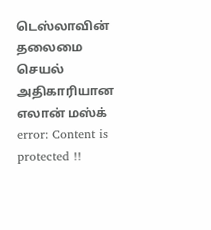டெஸ்லாவின் தலைமை செயல் அதிகாரியான எலான் மஸ்க்
error: Content is protected !!